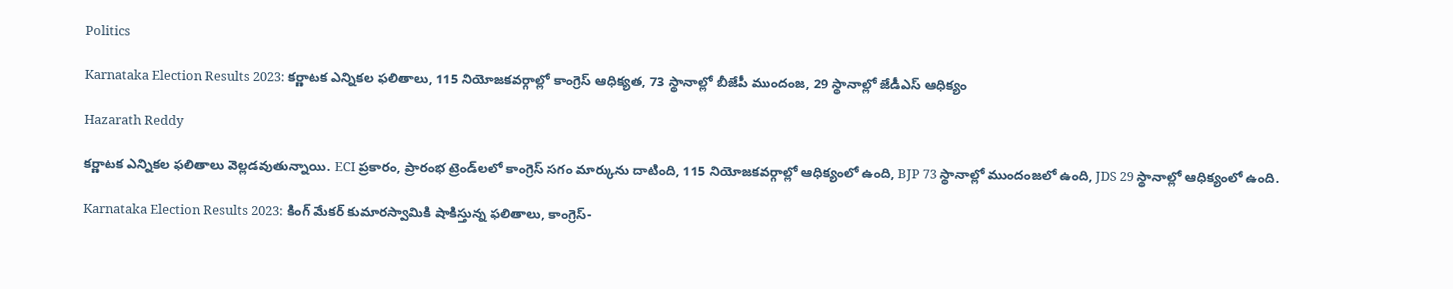Politics

Karnataka Election Results 2023: కర్ణాటక ఎన్నికల ఫలితాలు, 115 నియోజకవర్గాల్లో కాంగ్రెస్ ఆధిక్యత, 73 స్థానాల్లో బీజేపీ ముందంజ, 29 స్థానాల్లో జేడీఎస్ ఆధిక్యం

Hazarath Reddy

కర్ణాటక ఎన్నికల ఫలితాలు వెల్లడవుతున్నాయి. ECI ప్రకారం, ప్రారంభ ట్రెండ్‌లలో కాంగ్రెస్ సగం మార్కును దాటింది, 115 నియోజకవర్గాల్లో ఆధిక్యంలో ఉంది, BJP 73 స్థానాల్లో ముందంజలో ఉంది, JDS 29 స్థానాల్లో ఆధిక్యంలో ఉంది.

Karnataka Election Results 2023: కింగ్ మేకర్ కుమారస్వామికి షాకిస్తున్న ఫలితాలు, కాంగ్రెస్-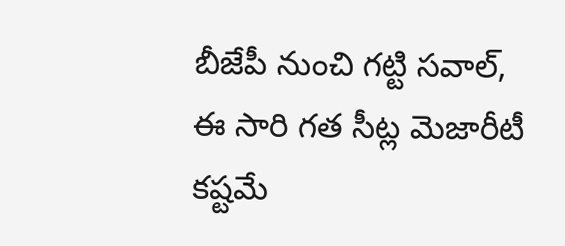బీజేపీ నుంచి గట్టి సవాల్, ఈ సారి గత సీట్ల మెజారీటీ కష్టమే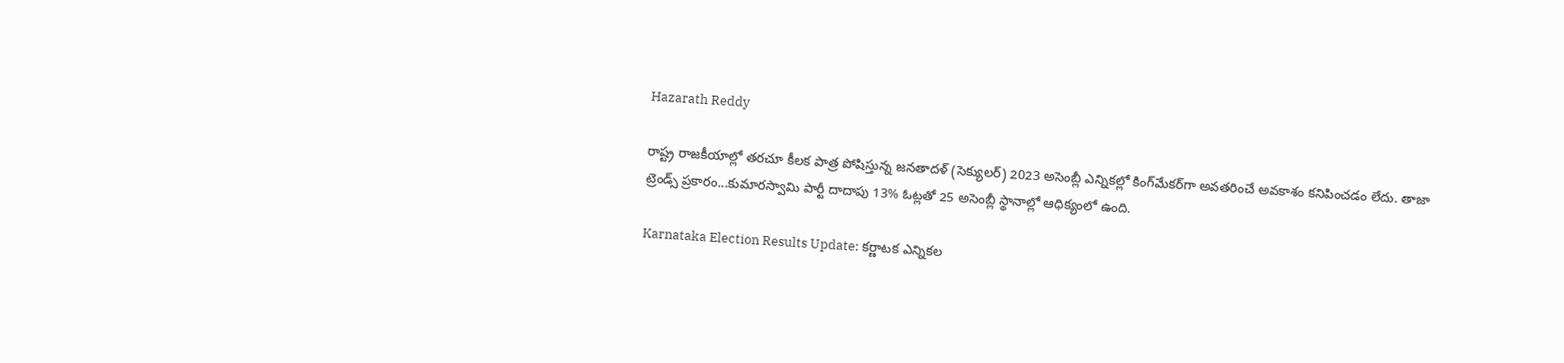Hazarath Reddy

రాష్ట్ర రాజకీయాల్లో తరచూ కీలక పాత్ర పోషిస్తున్న జనతాదళ్ (సెక్యులర్) 2023 అసెంబ్లీ ఎన్నికల్లో కింగ్‌మేకర్‌గా అవతరించే అవకాశం కనిపించడం లేదు. తాజా ట్రెండ్స్ ప్రకారం...కుమారస్వామి పార్టీ దాదాపు 13% ఓట్లతో 25 అసెంబ్లీ స్థానాల్లో ఆధిక్యంలో ఉంది.

Karnataka Election Results Update: కర్ణాటక ఎన్నికల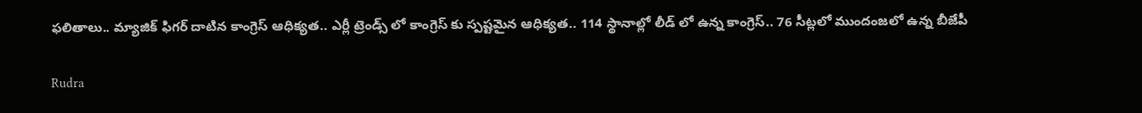ఫలితాలు.. మ్యాజిక్ ఫిగర్ దాటిన కాంగ్రెస్ ఆధిక్యత.. ఎర్లీ ట్రెండ్స్ లో కాంగ్రెస్ కు స్పష్టమైన ఆధిక్యత.. 114 స్థానాల్లో లీడ్ లో ఉన్న కాంగ్రెస్.. 76 సీట్లలో ముందంజలో ఉన్న బీజేపీ

Rudra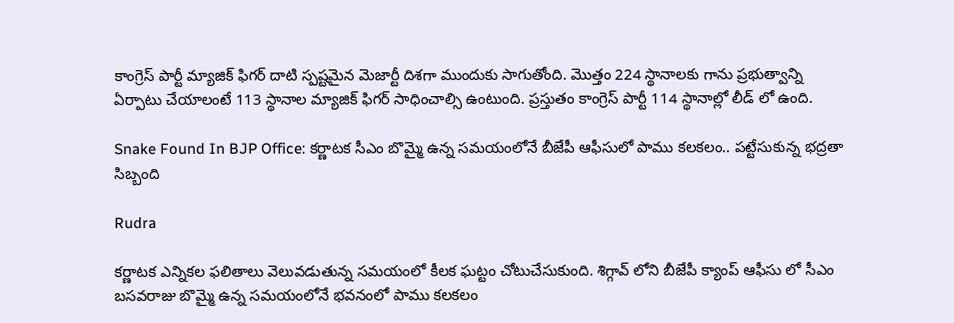కాంగ్రెస్ పార్టీ మ్యాజిక్ ఫిగర్ దాటి స్పష్టమైన మెజార్టీ దిశగా ముందుకు సాగుతోంది. మొత్తం 224 స్థానాలకు గాను ప్రభుత్వాన్ని ఏర్పాటు చేయాలంటే 113 స్థానాల మ్యాజిక్ ఫిగర్ సాధించాల్సి ఉంటుంది. ప్రస్తుతం కాంగ్రెస్ పార్టీ 114 స్థానాల్లో లీడ్ లో ఉంది.

Snake Found In BJP Office: కర్ణాటక సీఎం బొమ్మై ఉన్న సమయంలోనే బీజేపీ ఆఫీసులో పాము కలకలం.. పట్టేసుకున్న భద్రతా సిబ్బంది

Rudra

కర్ణాటక ఎన్నికల ఫలితాలు వెలువడుతున్న సమయంలో కీలక ఘట్టం చోటుచేసుకుంది. శిగ్గావ్ లోని బీజేపీ క్యాంప్ ఆఫీసు లో సీఎం బసవరాజు బొమ్మై ఉన్న సమయంలోనే భవనంలో పాము కలకలం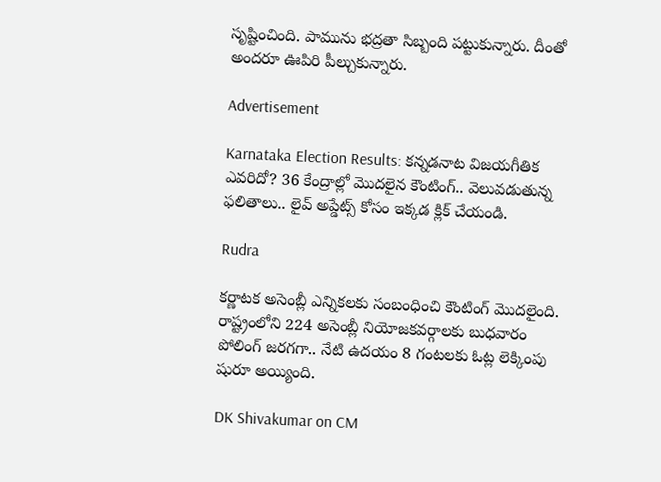సృష్టించింది. పామును భద్రతా సిబ్బంది పట్టుకున్నారు. దీంతో అందరూ ఊపిరి పీల్చుకున్నారు.

Advertisement

Karnataka Election Results: కన్నడనాట విజయగీతిక ఎవరిదో? 36 కేంద్రాల్లో మొదలైన కౌంటింగ్.. వెలువడుతున్న ఫలితాలు.. లైవ్ అప్డేట్స్ కోసం ఇక్కడ క్లిక్ చేయండి.

Rudra

కర్ణాటక అసెంబ్లీ ఎన్నికలకు సంబంధించి కౌంటింగ్ మొదలైంది. రాష్ట్రంలోని 224 అసెంబ్లీ నియోజకవర్గాలకు బుధవారం పోలింగ్ జరగగా.. నేటి ఉదయం 8 గంటలకు ఓట్ల లెక్కింపు షురూ అయ్యింది.

DK Shivakumar on CM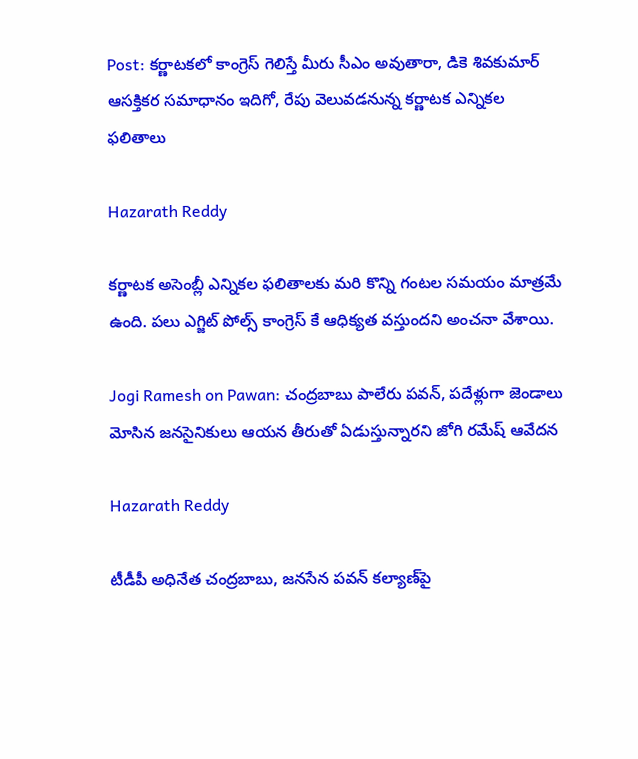Post: కర్ణాటకలో కాంగ్రెస్ గెలిస్తే మీరు సీఎం అవుతారా, డికె శివకుమార్ ఆసక్తికర సమాధానం ఇదిగో, రేపు వెలువడనున్న కర్ణాటక ఎన్నికల ఫలితాలు

Hazarath Reddy

కర్ణాటక అసెంబ్లీ ఎన్నికల ఫలితాలకు మరి కొన్ని గంటల సమయం మాత్రమే ఉంది. పలు ఎగ్జిట్ పోల్స్ కాంగ్రెస్ కే ఆధిక్యత వస్తుందని అంచనా వేశాయి.

Jogi Ramesh on Pawan: చంద్రబాబు పాలేరు పవన్, పదేళ్లుగా జెండాలు మోసిన జనసైనికులు ఆయన తీరుతో ఏడుస్తున్నారని జోగి రమేష్ ఆవేదన

Hazarath Reddy

టీడీపీ అధినేత చంద్రబాబు, జనసేన పవన్‌ కల్యాణ్‌పై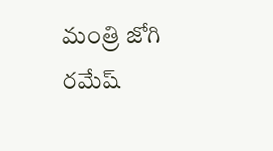మంత్రి జోగి రమేష్‌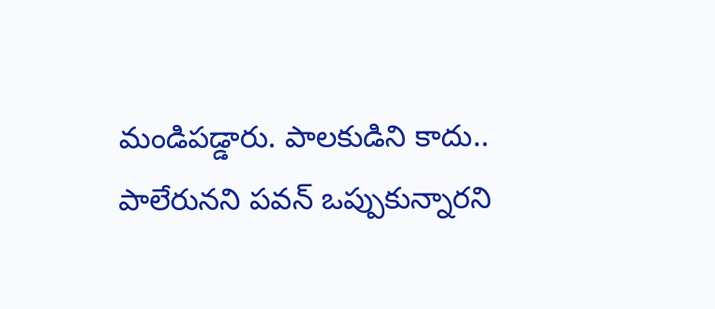మండిపడ్డారు. పాలకుడిని కాదు.. పాలేరునని పవన్‌ ఒప్పుకున్నారని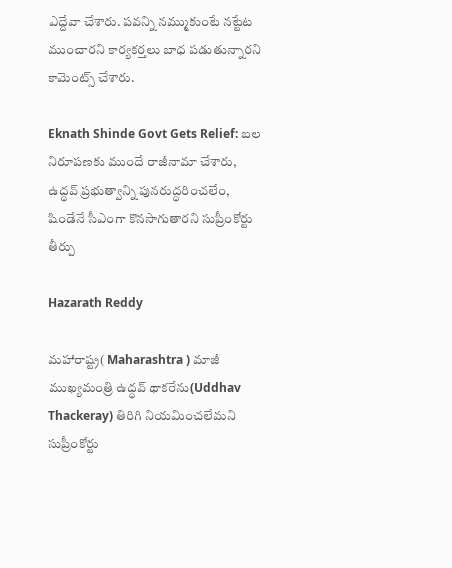ఎద్దేవా చేశారు. పవన్ని నమ్ముకుంటే నట్టేట ముంచారని కార్యకర్తలు బాధ పడుతున్నారని కామెంట్స్‌ చేశారు.

Eknath Shinde Govt Gets Relief: బల నిరూపణకు ముందే రాజీనామా చేశారు, ఉద్ధవ్‌ ప్రభుత్వాన్ని పునరుద్ధరించలేం, షిండేనే సీఎంగా కొనసాగుతారని సుప్రీంకోర్టు తీర్పు

Hazarath Reddy

మహారాష్ట్ర( Maharashtra ) మాజీ ముఖ్యమంత్రి ఉద్ధవ్‌ థాకరేను(Uddhav Thackeray) తిరిగి నియమించలేమని సుప్రీంకోర్టు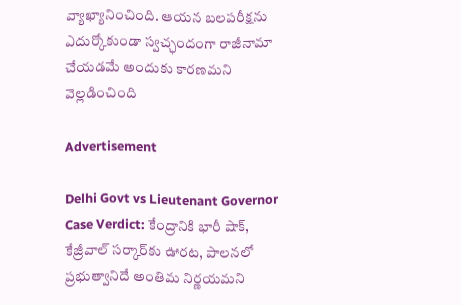వ్యాఖ్యానించింది. ఆయన బలపరీక్షను ఎదుర్కోకుండా స్వచ్ఛందంగా రాజీనామా చేయడమే అందుకు కారణమని వెల్లడించింది

Advertisement

Delhi Govt vs Lieutenant Governor Case Verdict: కేంద్రానికి భారీ షాక్, కేజ్రీవాల్‌ సర్కార్‌కు ఊరట, పాలనలో ప్రభుత్వానిదే అంతిమ నిర్ణయమని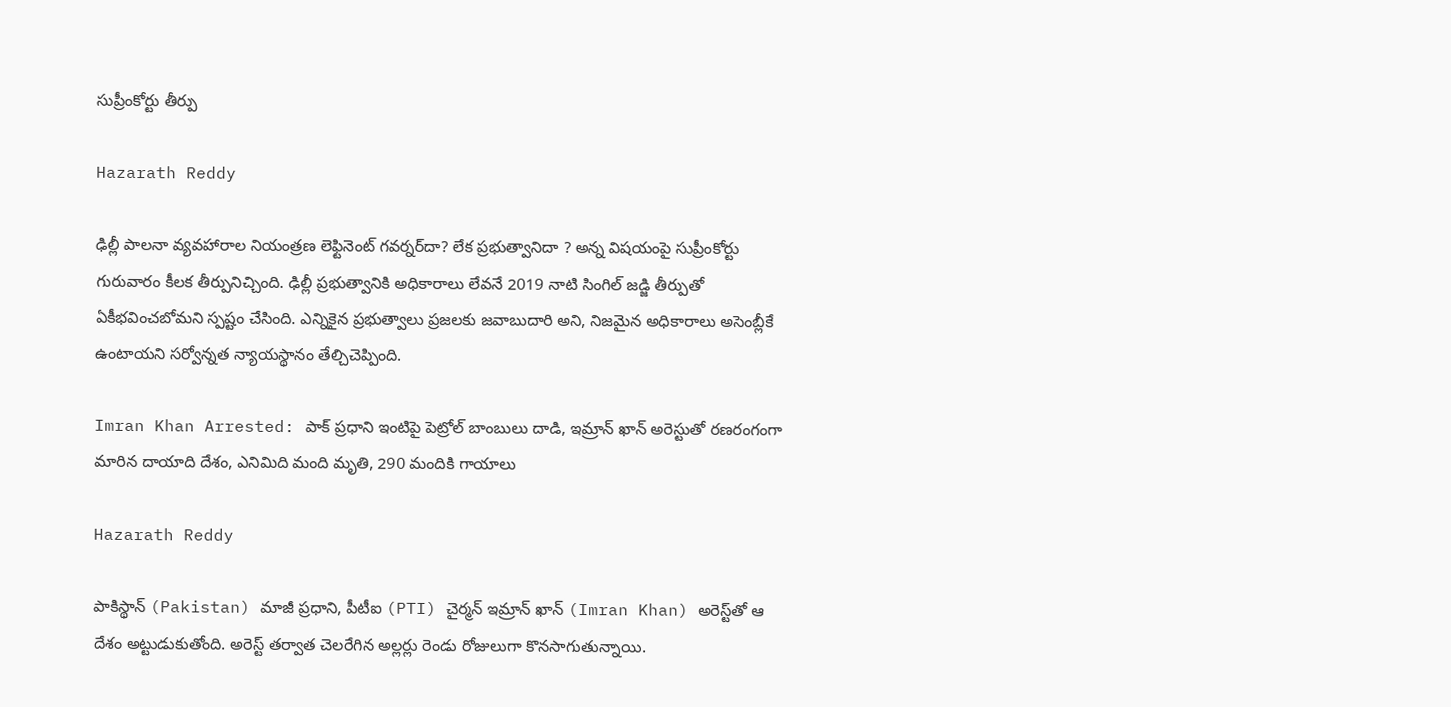సుప్రీంకోర్టు తీర్పు

Hazarath Reddy

ఢిల్లీ పాలనా వ్యవహారాల నియంత్రణ లెఫ్టినెంట్ గవర్నర్‌దా? లేక ప్రభుత్వానిదా ? అన్న విషయంపై సుప్రీంకోర్టు గురువారం కీలక తీర్పునిచ్చింది. ఢిల్లీ ప్రభుత్వానికి అధికారాలు లేవనే 2019 నాటి సింగిల్ జడ్జి తీర్పుతో ఏకీభవించబోమని స్పష్టం చేసింది. ఎన్నికైన ప్రభుత్వాలు ప్రజలకు జవాబుదారి అని, నిజమైన అధికారాలు అసెంబ్లీకే ఉంటాయని సర్వోన్నత న్యాయస్థానం తేల్చిచెప్పింది.

Imran Khan Arrested: పాక్ ప్రధాని ఇంటిపై పెట్రోల్‌ బాంబులు దాడి, ఇమ్రాన్ ఖాన్ అరెస్టుతో రణరంగంగా మారిన దాయాది దేశం, ఎనిమిది మంది మృతి, 290 మందికి గాయాలు

Hazarath Reddy

పాకిస్థాన్‌ (Pakistan) మాజీ ప్రధాని, పీటీఐ (PTI) చైర్మన్‌ ఇమ్రాన్‌ ఖాన్‌ (Imran Khan) అరెస్ట్‌తో ఆ దేశం అట్టుడుకుతోంది. అరెస్ట్‌ తర్వాత చెలరేగిన అల్లర్లు రెండు రోజులుగా కొనసాగుతున్నాయి.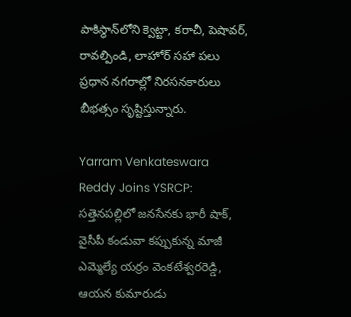పాకిస్థాన్‌లోని క్వెట్టా, కరాచీ, పెషావర్, రావల్పిండి, లాహోర్‌ సహా పలు ప్రధాన నగరాల్లో నిరసనకారులు బీభత్సం సృష్టిస్తున్నారు.

Yarram Venkateswara Reddy Joins YSRCP: సత్తెనపల్లిలో జనసేనకు భారీ షాక్, వైసీపీ కండువా కప్పుకున్న మాజీ ఎమ్మెల్యే యర్రం వెంకటేశ్వరరెడ్డి, ఆయన కుమారుడు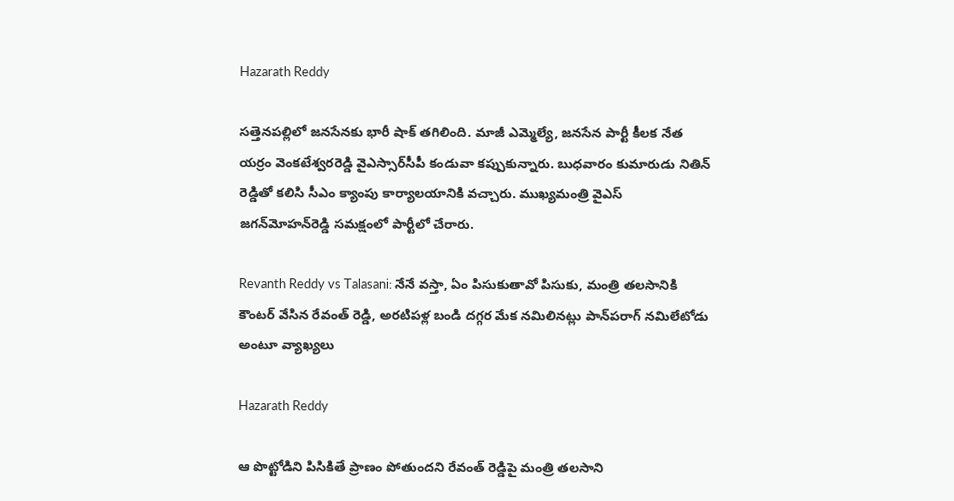Hazarath Reddy

సత్తెనపల్లిలో జనసేనకు భారీ షాక్ తగిలింది. మాజీ ఎమ్మెల్యే, జనసేన పార్టీ కీలక నేత యర్రం వెంకటేశ్వరరెడ్డి వైఎస్సార్‌సీపీ కండువా కప్పుకున్నారు. బుధవారం కుమారుడు నితిన్‌ రెడ్డితో కలిసి సీఎం క్యాంపు కార్యాలయానికి వచ్చారు. ముఖ్యమంత్రి వైఎస్‌ జగన్‌మోహన్‌రెడ్డి సమక్షంలో పార్టీలో చేరారు.

Revanth Reddy vs Talasani: నేనే వస్తా, ఏం పిసుకుతావో పిసుకు, మంత్రి తలసానికి కౌంటర్ వేసిన రేవంత్ రెడ్డి, అరటిపళ్ల బండి దగ్గర మేక నమిలినట్లు పాన్‌పరాగ్‌ నమిలేటోడు అంటూ వ్యాఖ్యలు

Hazarath Reddy

ఆ పొట్టోడిని పిసికితే ప్రాణం పోతుందని రేవంత్ రెడ్డిపై మంత్రి తలసాని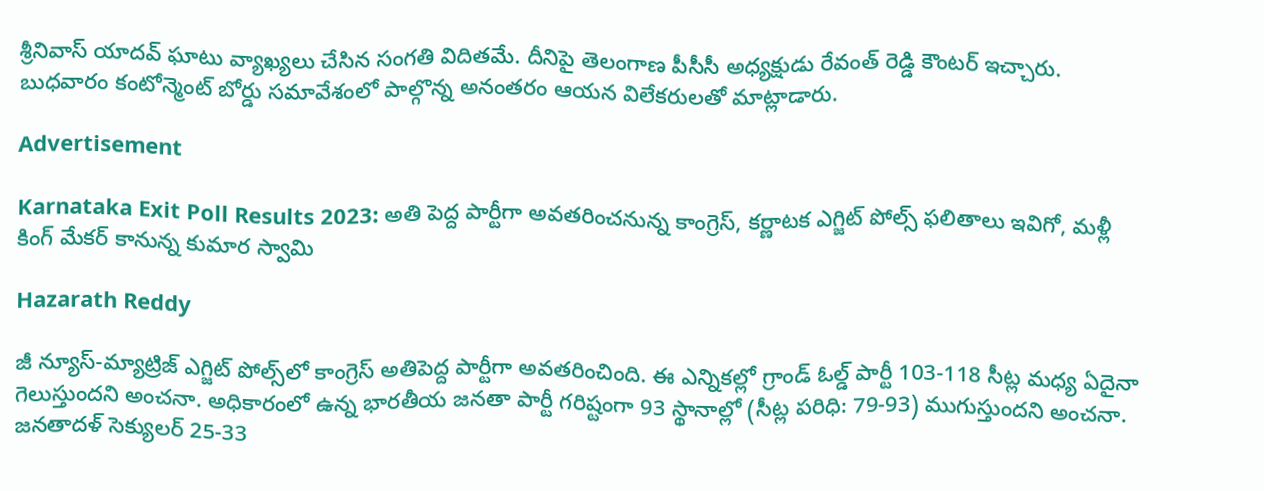శ్రీనివాస్ యాదవ్ ఘాటు వ్యాఖ్యలు చేసిన సంగతి విదితమే. దీనిపై తెలంగాణ పీసీసీ అధ్యక్షుడు రేవంత్ రెడ్డి కౌంటర్ ఇచ్చారు. బుధవారం కంటోన్మెంట్‌ బోర్డు సమావేశంలో పాల్గొన్న అనంతరం ఆయన విలేకరులతో మాట్లాడారు.

Advertisement

Karnataka Exit Poll Results 2023: అతి పెద్ద పార్టీగా అవతరించనున్న కాంగ్రెస్, కర్ణాటక ఎగ్జిట్‌ పోల్స్‌ ఫలితాలు ఇవిగో, మళ్లీ కింగ్ మేకర్ కానున్న కుమార స్వామి

Hazarath Reddy

జీ న్యూస్-మ్యాట్రిజ్ ఎగ్జిట్ పోల్స్‌లో కాంగ్రెస్ అతిపెద్ద పార్టీగా అవతరించింది. ఈ ఎన్నికల్లో గ్రాండ్ ఓల్డ్ పార్టీ 103-118 సీట్ల మధ్య ఏదైనా గెలుస్తుందని అంచనా. అధికారంలో ఉన్న భారతీయ జనతా పార్టీ గరిష్టంగా 93 స్థానాల్లో (సీట్ల పరిధి: 79-93) ముగుస్తుందని అంచనా. జనతాదళ్ సెక్యులర్ 25-33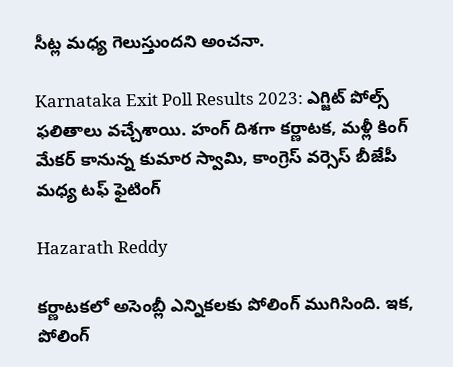సీట్ల మధ్య గెలుస్తుందని అంచనా.

Karnataka Exit Poll Results 2023: ఎగ్జిట్‌ పోల్స్‌ ఫలితాలు వచ్చేశాయి. హంగ్ దిశగా కర్ణాటక, మళ్లీ కింగ్ మేకర్ కానున్న కుమార స్వామి, కాంగ్రెస్ వర్సెస్ బీజేపీ మధ్య టఫ్ ఫైటింగ్

Hazarath Reddy

కర్ణాటకలో అసెంబ్లీ ఎన్నికలకు పోలింగ్‌ ముగిసింది. ఇక, పోలింగ్‌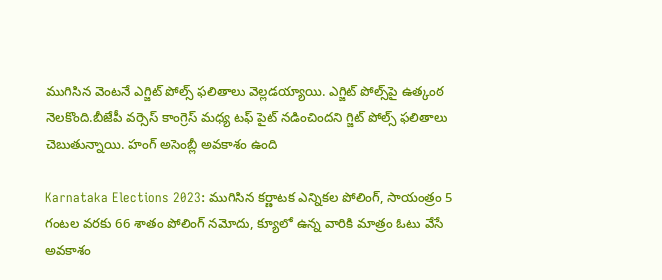ముగిసిన వెంటనే ఎగ్జిట్‌ పోల్స్‌ ఫలితాలు వెల్లడయ్యాయి. ఎగ్జిట్‌ పోల్స్‌పై ఉత్కంఠ నెలకొంది.బీజేపీ వర్సెస్ కాంగ్రెస్ మధ్య టఫ్ పైట్ నడించిందని గ్జిట్‌ పోల్స్‌ ఫలితాలు చెబుతున్నాయి. హంగ్ అసెంబ్లీ అవకాశం ఉంది

Karnataka Elections 2023: ముగిసిన కర్ణాటక ఎన్నికల పోలింగ్‌, సాయంత్రం 5 గంటల వరకు 66 శాతం పోలింగ్‌ నమోదు, క్యూలో ఉన్న వారికి మాత్రం ఓటు వేసే అవకాశం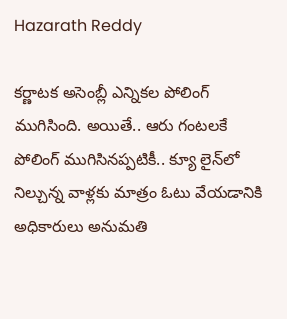Hazarath Reddy

కర్ణాటక అసెంబ్లీ ఎన్నికల పోలింగ్‌ ముగిసింది. అయితే.. ఆరు గంటలకే పోలింగ్‌ ముగిసినప్పటికీ.. క్యూ లైన్‌లో నిల్చున్న వాళ్లకు మాత్రం ఓటు వేయడానికి అధికారులు అనుమతి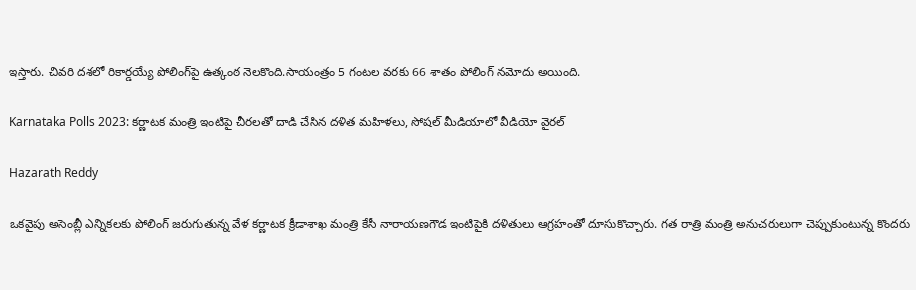ఇస్తారు. చివరి దశలో రికార్డయ్యే పోలింగ్‌పై ఉత్కంఠ నెలకొంది.సాయంత్రం 5 గంటల వరకు 66 శాతం పోలింగ్‌ నమోదు అయింది.

Karnataka Polls 2023: కర్ణాటక మంత్రి ఇంటిపై చీరలతో దాడి చేసిన దళిత మహిళలు, సోషల్ మీడియాలో వీడియో వైరల్

Hazarath Reddy

ఒకవైపు అసెంబ్లీ ఎన్నికలకు పోలింగ్‌ జరుగుతున్న వేళ కర్ణాటక క్రీడాశాఖ మంత్రి కేసీ నారాయణగౌడ ఇంటిపైకి దళితులు ఆగ్రహంతో దూసుకొచ్చారు. గత రాత్రి మంత్రి అనుచరులుగా చెప్పుకుంటున్న కొందరు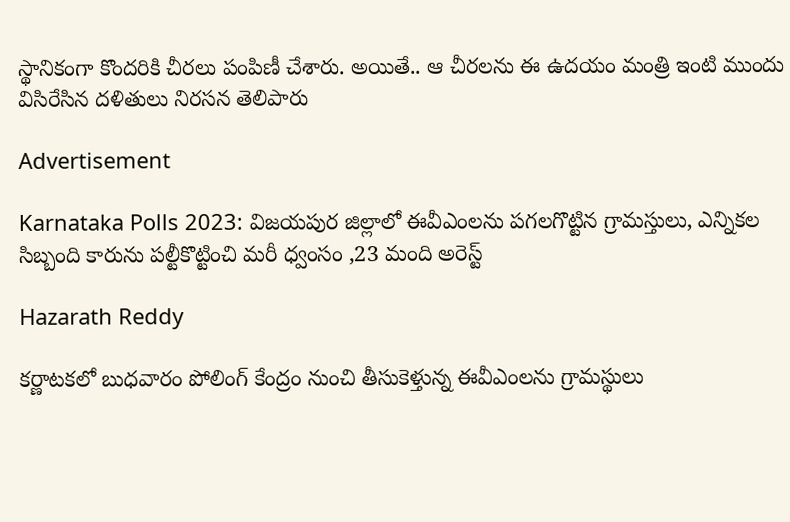స్థానికంగా కొందరికి చీరలు పంపిణీ చేశారు. అయితే.. ఆ చీరలను ఈ ఉదయం మంత్రి ఇంటి ముందు విసిరేసిన దళితులు నిరసన తెలిపారు

Advertisement

Karnataka Polls 2023: విజయపుర జిల్లాలో ఈవీఎంలను పగలగొట్టిన గ్రామస్తులు, ఎన్నికల సిబ్బంది కారును పల్టీకొట్టించి మరీ ధ్వంసం ,23 మంది అరెస్ట్

Hazarath Reddy

కర్ణాటకలో బుధవారం పోలింగ్‌ కేంద్రం నుంచి తీసుకెళ్తున్న ఈవీఎంలను గ్రామస్థులు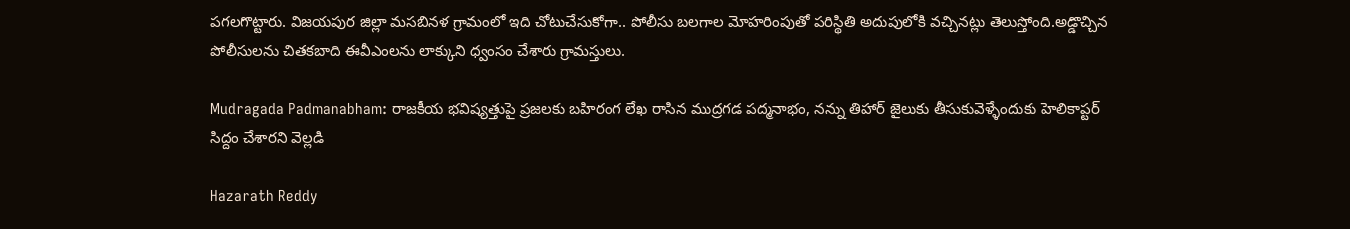పగలగొట్టారు. విజయపుర జిల్లా మసబినళ గ్రామంలో ఇది చోటుచేసుకోగా.. పోలీసు బలగాల మోహరింపుతో పరిస్థితి అదుపులోకి వచ్చినట్లు తెలుస్తోంది.అడ్డొచ్చిన పోలీసులను చితకబాది ఈవీఎంలను లాక్కుని ధ్వంసం చేశారు గ్రామస్తులు.

Mudragada Padmanabham: రాజకీయ భవిష్యత్తుపై ప్రజలకు బహిరంగ లేఖ రాసిన ముద్రగడ పద్మనాభం, నన్ను తిహార్ జైలుకు తీసుకువెళ్ళేందుకు హెలికాప్టర్ సిద్దం చేశారని వెల్లడి

Hazarath Reddy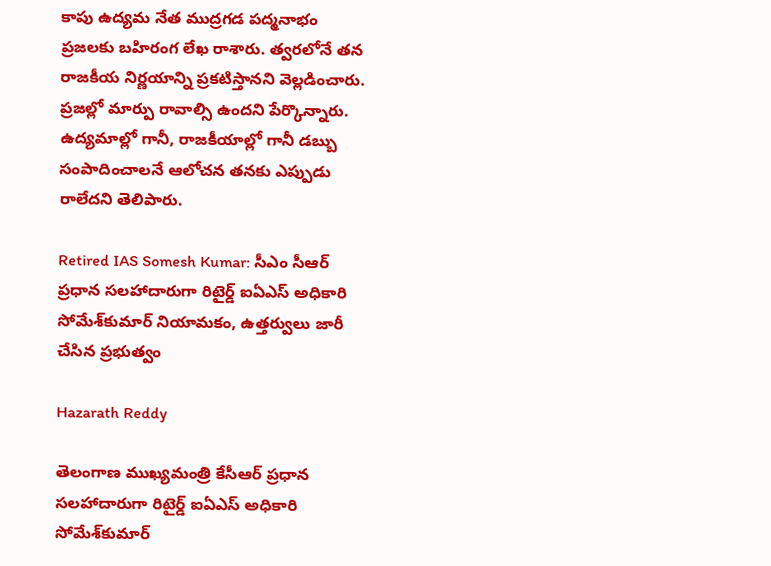కాపు ఉద్యమ నేత ముద్రగడ పద్మనాభం ప్రజలకు బహిరంగ లేఖ రాశారు. త్వరలోనే తన రాజకీయ నిర్ణయాన్ని ప్రకటిస్తానని వెల్లడించారు. ప్రజల్లో మార్పు రావాల్సి ఉందని పేర్కొన్నారు. ఉద్యమాల్లో గానీ, రాజకీయాల్లో గానీ డబ్బు సంపాదించాలనే ఆలోచన తనకు ఎప్పుడు రాలేదని తెలిపారు.

Retired IAS Somesh Kumar: సీఎం సీఆర్‌ ప్రధాన సలహాదారుగా రిటైర్డ్‌ ఐఏఎస్‌ అధికారి సోమేశ్‌కుమార్‌ నియామకం, ఉత్తర్వులు జారీ చేసిన ప్రభుత్వం

Hazarath Reddy

తెలంగాణ ముఖ్యమంత్రి కేసీఆర్‌ ప్రధాన సలహాదారుగా రిటైర్డ్‌ ఐఏఎస్‌ అధికారి సోమేశ్‌కుమార్‌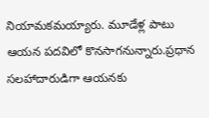నియామకమయ్యారు. మూడేళ్ల పాటు ఆయన పదవిలో కొనసాగనున్నారు.ప్రధాన సలహాదారుడిగా ఆయనకు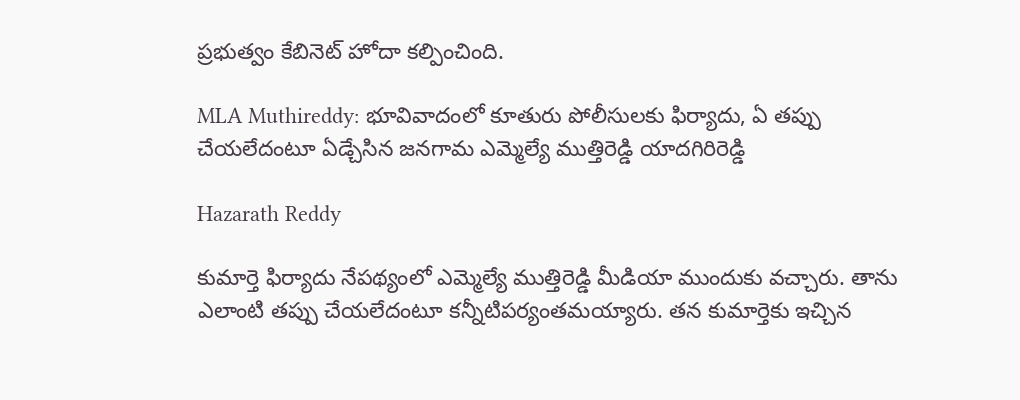ప్రభుత్వం కేబినెట్‌ హోదా కల్పించింది.

MLA Muthireddy: భూవివాదంలో కూతురు పోలీసులకు ఫిర్యాదు, ఏ తప్పు చేయలేదంటూ ఏడ్చేసిన జనగామ ఎమ్మెల్యే ముత్తిరెడ్డి యాదగిరిరెడ్డి

Hazarath Reddy

కుమార్తె ఫిర్యాదు నేపథ్యంలో ఎమ్మెల్యే ముత్తిరెడ్డి మీడియా ముందుకు వచ్చారు. తాను ఎలాంటి తప్పు చేయలేదంటూ కన్నీటిపర్యంతమయ్యారు. తన కుమార్తెకు ఇచ్చిన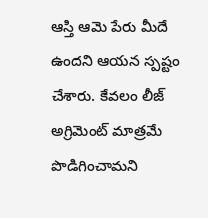ఆస్తి ఆమె పేరు మీదే ఉందని ఆయన స్పష్టం చేశారు. కేవలం లీజ్ అగ్రిమెంట్ మాత్రమే పొడిగించామని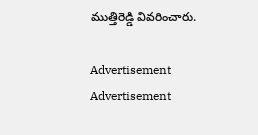ముత్తిరెడ్డి వివరించారు.

Advertisement
Advertisement